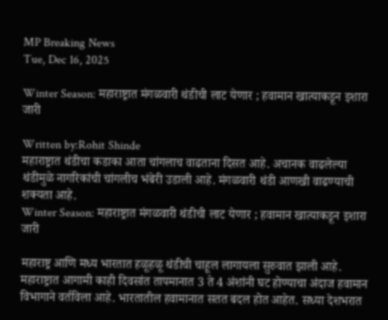MP Breaking News
Tue, Dec 16, 2025

Winter Season: महाराष्ट्रात मंगळवारी थंडीची लाट येणार ; हवामान खात्याकडून इशारा जारी

Written by:Rohit Shinde
महाराष्ट्रात थंडीचा कडाका आता चांगलाच वाढताना दिसत आहे. अचानक वाढलेल्या थंडीमुळे नागरिकांची चांगलीच भंबेरी उडाली आहे. मंगळवारी थंडी आणखी वाढण्याची शक्यता आहे.
Winter Season: महाराष्ट्रात मंगळवारी थंडीची लाट येणार ; हवामान खात्याकडून इशारा जारी

महाराष्ट्र आणि मध्य भारतात हळूहळू थंडीची चाहूल लागायला सुरुवात झाली आहे. महाराष्ट्रात आगामी काही दिवसांत तापमानात 3 ते 4 अंशांनी घट होण्याचा अंदाज हवामान विभागाने वर्तविला आहे. भारतातील हवामानात सतत बदल होत आहेत. सध्या देशभरात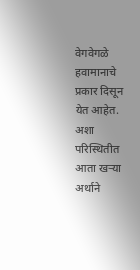वेगवेगळे हवामानाचे प्रकार दिसून येत आहेत. अशा परिस्थितीत आता खऱ्या अर्थाने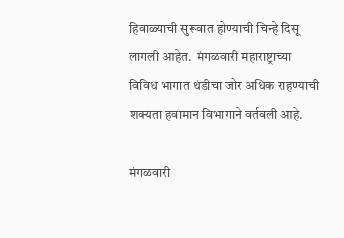हिवाळ्याची सुरूवात होण्याची चिन्हे दिसू लागली आहेत.  मंगळवारी महाराष्ट्राच्या विविध भागात थंडीचा जोर अधिक राहण्याची शक्यता हवामान विभागाने वर्तवली आहे.

मंगळवारी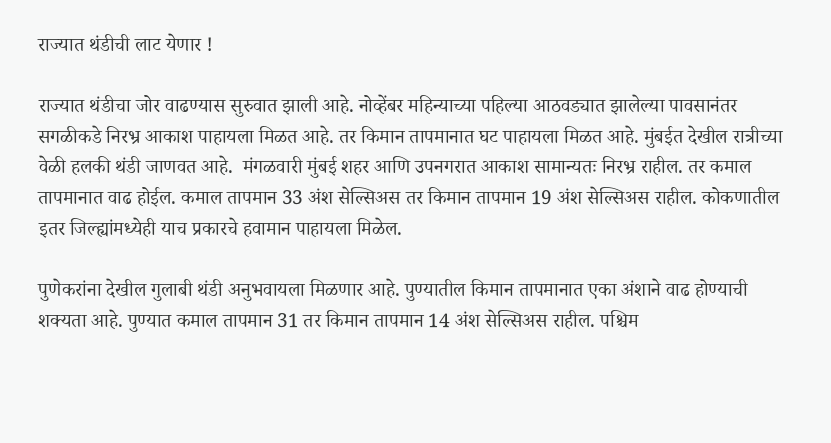राज्यात थंडीची लाट येणार !

राज्यात थंडीचा जोर वाढण्यास सुरुवात झाली आहे. नोव्हेंबर महिन्याच्या पहिल्या आठवड्यात झालेल्या पावसानंतर सगळीकडे निरभ्र आकाश पाहायला मिळत आहे. तर किमान तापमानात घट पाहायला मिळत आहे. मुंबईत देखील रात्रीच्या वेळी हलकी थंडी जाणवत आहे.  मंगळवारी मुंबई शहर आणि उपनगरात आकाश सामान्यतः निरभ्र राहील. तर कमाल तापमानात वाढ होईल. कमाल तापमान 33 अंश सेल्सिअस तर किमान तापमान 19 अंश सेल्सिअस राहील. कोकणातील इतर जिल्ह्यांमध्येही याच प्रकारचे हवामान पाहायला मिळेल.

पुणेकरांना देखील गुलाबी थंडी अनुभवायला मिळणार आहे. पुण्यातील किमान तापमानात एका अंशाने वाढ होण्याची शक्यता आहे. पुण्यात कमाल तापमान 31 तर किमान तापमान 14 अंश सेल्सिअस राहील. पश्चिम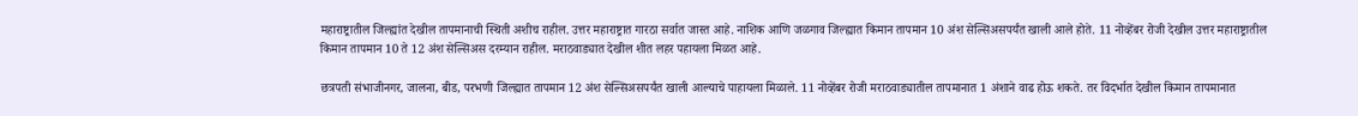महाराष्ट्रातील जिल्ह्यांत देखील तापमानाची स्थिती अशीच राहील. उत्तर महाराष्ट्रात गारठा सर्वात जास्त आहे. नाशिक आणि जळगाव जिल्ह्यात किमान तापमान 10 अंश सेल्सिअसपर्यंत खाली आले होते. 11 नोव्हेंबर रोजी देखील उत्तर महाराष्ट्रातील किमान तापमान 10 ते 12 अंश सेल्सिअस दरम्यान राहील. मराठवाड्यात देखील शीत लहर पहायला मिळत आहे.

छत्रपती संभाजीनगर, जालना, बीड, परभणी जिल्ह्यात तापमान 12 अंश सेल्सिअसपर्यंत खाली आल्याचे पाहायला मिळाले. 11 नोव्हेंबर रोजी मराठवाड्यातील तापमानात 1 अंशाने वाढ होऊ शकते. तर विदर्भात देखील किमान तापमानात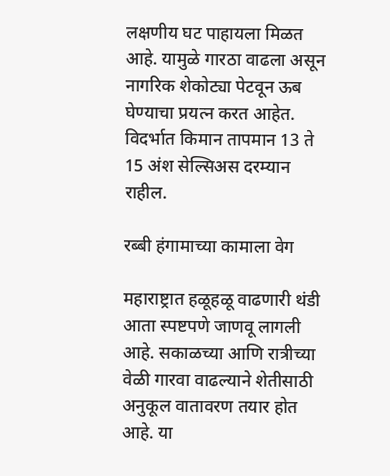लक्षणीय घट पाहायला मिळत आहे. यामुळे गारठा वाढला असून नागरिक शेकोट्या पेटवून ऊब घेण्याचा प्रयत्न करत आहेत. विदर्भात किमान तापमान 13 ते 15 अंश सेल्सिअस दरम्यान राहील.

रब्बी हंगामाच्या कामाला वेग

महाराष्ट्रात हळूहळू वाढणारी थंडी आता स्पष्टपणे जाणवू लागली आहे. सकाळच्या आणि रात्रीच्या वेळी गारवा वाढल्याने शेतीसाठी अनुकूल वातावरण तयार होत आहे. या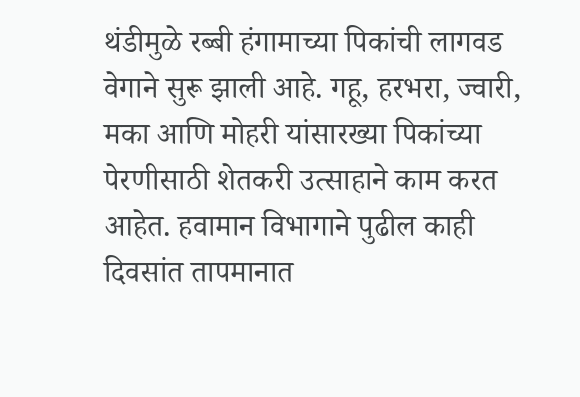थंडीमुळे रब्बी हंगामाच्या पिकांची लागवड वेगाने सुरू झाली आहे. गहू, हरभरा, ज्वारी, मका आणि मोहरी यांसारख्या पिकांच्या पेरणीसाठी शेतकरी उत्साहाने काम करत आहेत. हवामान विभागाने पुढील काही दिवसांत तापमानात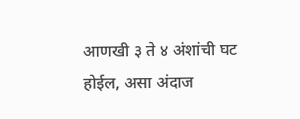आणखी ३ ते ४ अंशांची घट होईल, असा अंदाज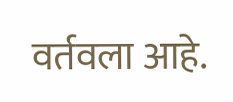वर्तवला आहे.